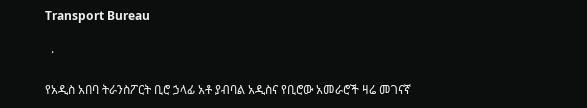Transport Bureau

  ·

የአዲስ አበባ ትራንስፖርት ቢሮ ኃላፊ አቶ ያብባል አዲስና የቢሮው አመራሮች ዛሬ መገናኛ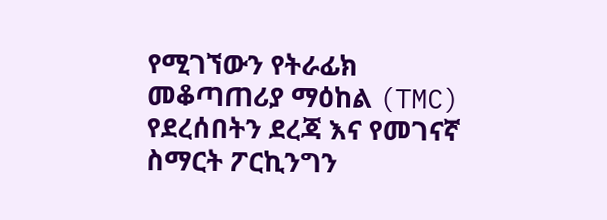የሚገኘውን የትራፊክ መቆጣጠሪያ ማዕከል (TMC) የደረሰበትን ደረጃ እና የመገናኛ ስማርት ፖርኪንግን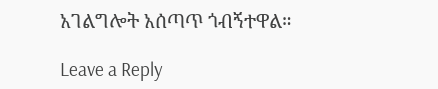አገልግሎት አሰጣጥ ጎብኝተዋል።

Leave a Reply